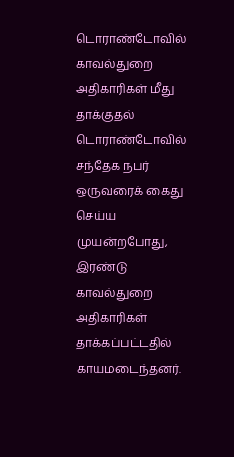டொராண்டோவில் காவல்துறை அதிகாரிகள் மீது தாக்குதல்
டொராண்டோவில் சந்தேக நபர் ஒருவரைக் கைது செய்ய முயன்றபோது, இரண்டு காவல்துறை அதிகாரிகள் தாக்கப்பட்டதில் காயமடைந்தனர்.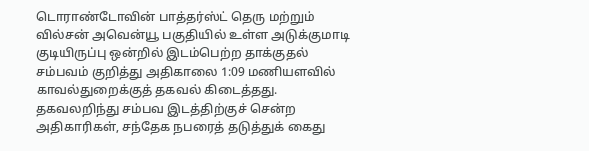டொராண்டோவின் பாத்தர்ஸ்ட் தெரு மற்றும் வில்சன் அவென்யூ பகுதியில் உள்ள அடுக்குமாடி குடியிருப்பு ஒன்றில் இடம்பெற்ற தாக்குதல் சம்பவம் குறித்து அதிகாலை 1:09 மணியளவில் காவல்துறைக்குத் தகவல் கிடைத்தது.
தகவலறிந்து சம்பவ இடத்திற்குச் சென்ற அதிகாரிகள், சந்தேக நபரைத் தடுத்துக் கைது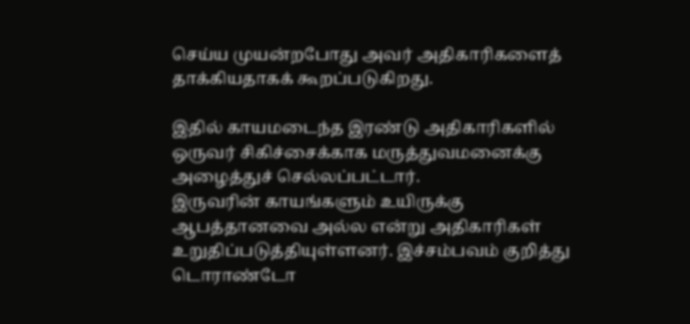செய்ய முயன்றபோது அவர் அதிகாரிகளைத் தாக்கியதாகக் கூறப்படுகிறது.

இதில் காயமடைந்த இரண்டு அதிகாரிகளில் ஒருவர் சிகிச்சைக்காக மருத்துவமனைக்கு அழைத்துச் செல்லப்பட்டார்.
இருவரின் காயங்களும் உயிருக்கு ஆபத்தானவை அல்ல என்று அதிகாரிகள் உறுதிப்படுத்தியுள்ளனர். இச்சம்பவம் குறித்து டொராண்டோ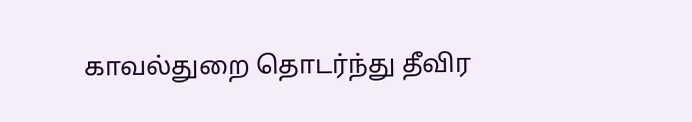காவல்துறை தொடர்ந்து தீவிர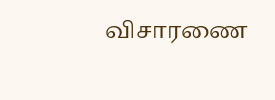விசாரணை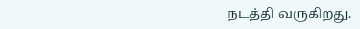நடத்தி வருகிறது.